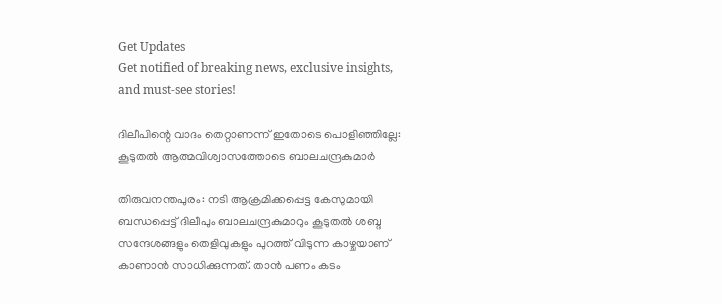Get Updates
Get notified of breaking news, exclusive insights, and must-see stories!

ദിലീപിന്റെ വാദം തെറ്റാണന്ന് ഇതോടെ പൊളിഞ്ഞില്ലേ: കൂടുതല്‍ ആത്മവിശ്വാസത്തോടെ ബാലചന്ദ്രകുമാർ

തിരുവനന്തപുരം: നടി ആക്രമിക്കപ്പെട്ട കേസുമായി ബന്ധപ്പെട്ട് ദിലീപും ബാലചന്ദ്രകുമാറും കൂടുതല്‍ ശബ്ദ സന്ദേശങ്ങളും തെളിവുകളും പുറത്ത് വിടുന്ന കാഴ്ചയാണ് കാണാന്‍ സാധിക്കുന്നത്. താൻ പണം കടം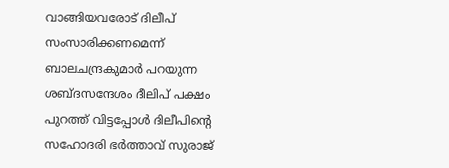വാങ്ങിയവരോട് ദിലീപ് സംസാരിക്കണമെന്ന് ബാലചന്ദ്രകുമാർ പറയുന്ന ശബ്ദസന്ദേശം ദീലിപ് പക്ഷം പുറത്ത് വിട്ടപ്പോള്‍ ദിലീപിന്റെ സഹോദരി ഭർത്താവ് സുരാജ്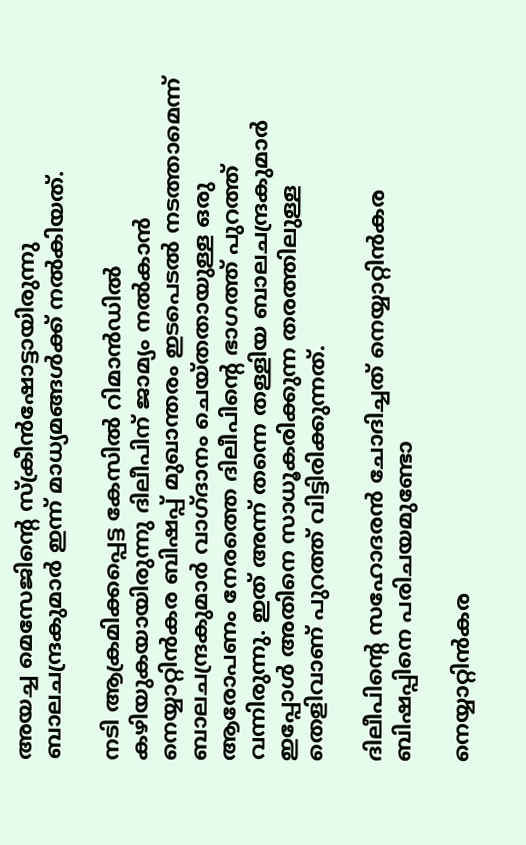അയച്ച മെസേജിന്റെ സ്ക്രീന്‍ഷോട്ടായിരുന്നു ബാലചന്ദ്രകുമാർ ഇന്ന് മാധ്യമങ്ങള്‍ക്ക് നല്‍കിയത്.

നടി ആക്രമിക്കപ്പെട്ട കേസില്‍ റിമാന്‍ഡില്‍ കഴിയുകയായിരുന്നു ദിലീപിന് ജാമ്യം നല്‍കാന്‍ നെയ്യാറ്റിന്‍കര ബിഷപ്പ് മുഖാന്തരം ഇടപെടല്‍ നടത്താമെന്ന് ബാലചന്ദ്രകുമാർ വാഗ്ദാനം ചെയ്തതായുള്ള ഒരു ആരോപണം നേരത്തെ ദിലീപിന്റെ ഭാഗത്ത് പുറത്ത് വന്നിരുന്നു. ഇത് അന്ന് തന്നെ തള്ളിയ ബാലചന്ദ്രകുമാർ ഇപ്പോള്‍ അതിനെ സാധൂകരിക്കുന്ന തരത്തിലുള്ള തെളിവാണ് പുറത്ത് വിട്ടിരിക്കുന്നത്.

ദിലീപിന്റെ സഹോദരന്‍ ചോദിച്ചത് നെയ്യാറ്റിൻകര ബിഷപ്പിനെ പരിചയമുണ്ടോ

നെയ്യാറ്റിൻകര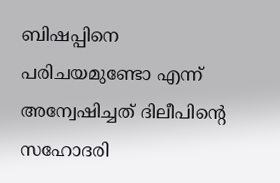ബിഷപ്പിനെ പരിചയമുണ്ടോ എന്ന് അന്വേഷിച്ചത് ദിലീപിൻ്റെ സഹോദരി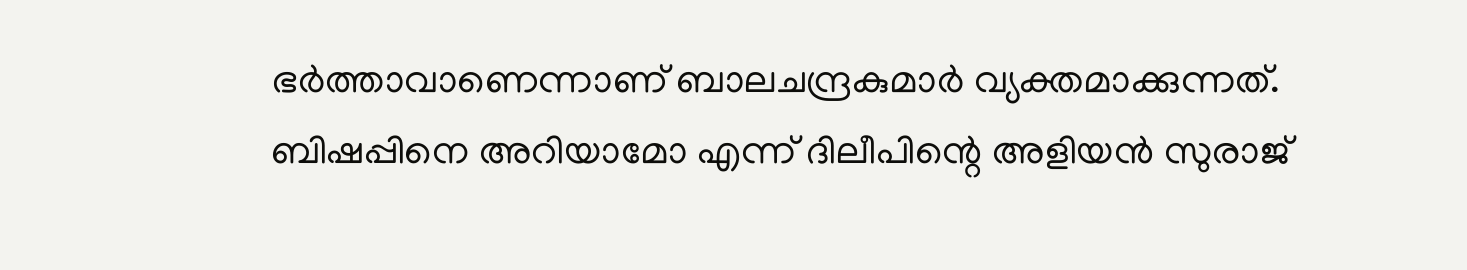ഭർത്താവാണെന്നാണ് ബാലചന്ദ്രകുമാർ വ്യക്തമാക്കുന്നത്. ബിഷപ്പിനെ അറിയാമോ എന്ന് ദിലീപിന്റെ അളിയന്‍ സുരാജ്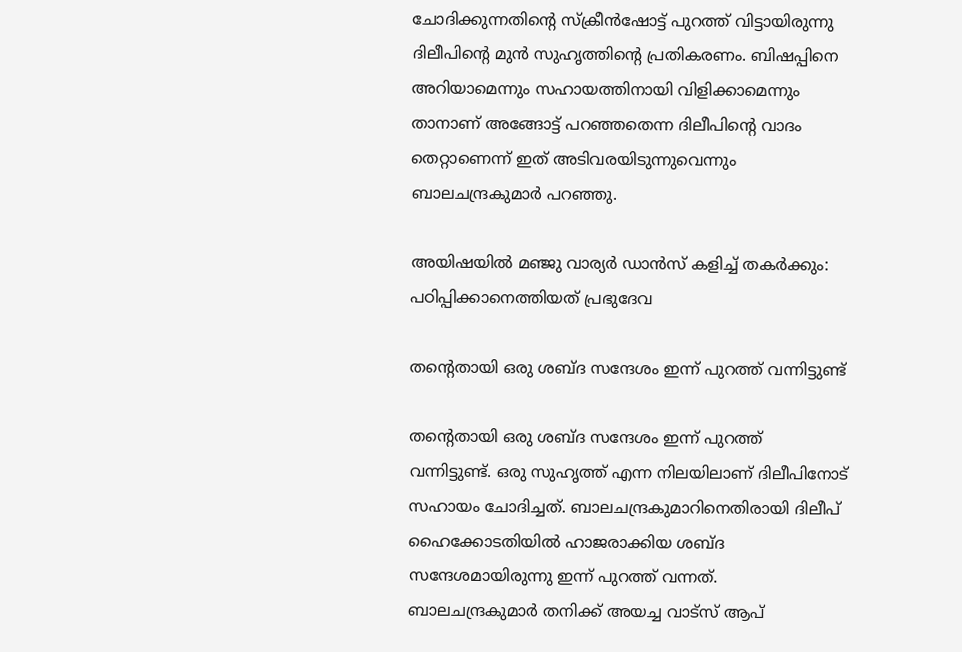ചോദിക്കുന്നതിന്റെ സ്ക്രീന്‍ഷോട്ട് പുറത്ത് വിട്ടായിരുന്നു ദിലീപിന്റെ മുന്‍ സുഹൃത്തിന്റെ പ്രതികരണം. ബിഷപ്പിനെ അറിയാമെന്നും സഹായത്തിനായി വിളിക്കാമെന്നും താനാണ് അങ്ങോട്ട് പറഞ്ഞതെന്ന ദിലീപിൻ്റെ വാദം തെറ്റാണെന്ന് ഇത് അടിവരയിടുന്നുവെന്നും ബാലചന്ദ്രകുമാർ പറഞ്ഞു.

അയിഷയില്‍ മഞ്ജു വാര്യർ ഡാന്‍സ് കളിച്ച് തകർക്കും: പഠിപ്പിക്കാനെത്തിയത് പ്രഭുദേവ

തന്റെതായി ഒരു ശബ്ദ സന്ദേശം ഇന്ന് പുറത്ത് വന്നിട്ടുണ്ട്

തന്റെതായി ഒരു ശബ്ദ സന്ദേശം ഇന്ന് പുറത്ത് വന്നിട്ടുണ്ട്. ഒരു സുഹൃത്ത് എന്ന നിലയിലാണ് ദിലീപിനോട് സഹായം ചോദിച്ചത്. ബാലചന്ദ്രകുമാറിനെതിരായി ദിലീപ് ഹൈക്കോടതിയില്‍ ഹാജരാക്കിയ ശബ്ദ സന്ദേശമായിരുന്നു ഇന്ന് പുറത്ത് വന്നത്. ബാലചന്ദ്രകുമാർ തനിക്ക് അയച്ച വാട്സ് ആപ്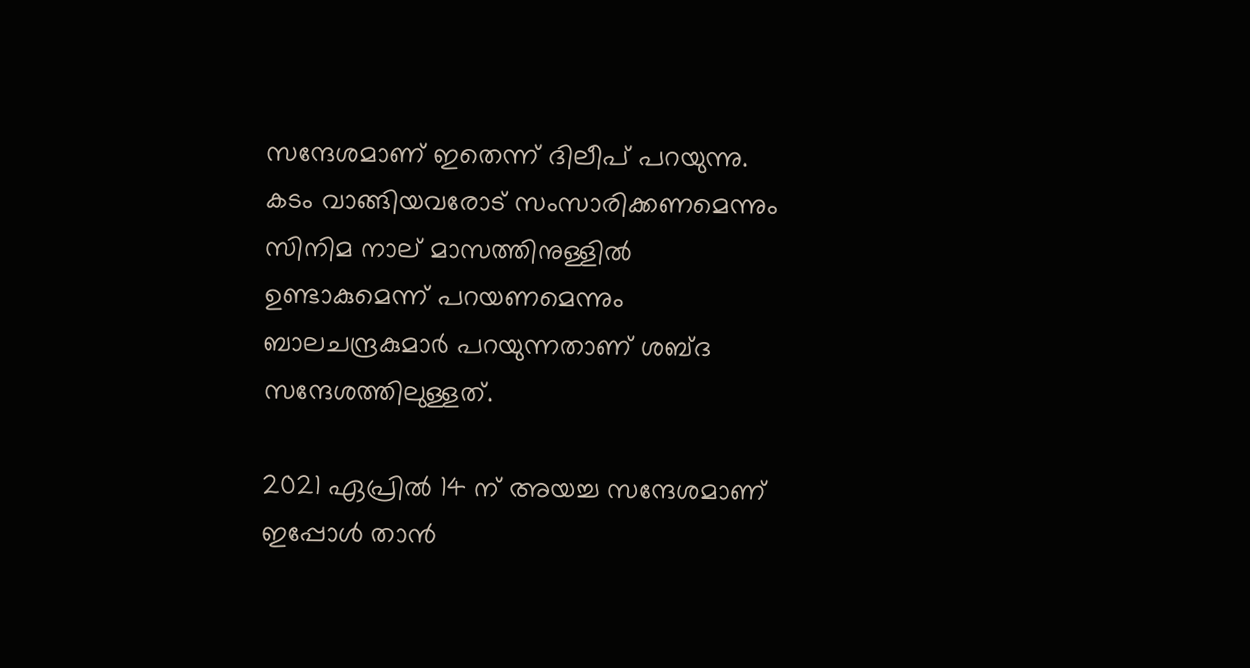സന്ദേശമാണ് ഇതെന്ന് ദിലീപ് പറയുന്നു. കടം വാങ്ങിയവരോട് സംസാരിക്കണമെന്നും സിനിമ നാല് മാസത്തിനുള്ളിൽ ഉണ്ടാകുമെന്ന് പറയണമെന്നും ബാലചന്ദ്രകുമാർ പറയുന്നതാണ് ശബ്ദ സന്ദേശത്തിലുള്ളത്.

2021 ഏപ്രിൽ 14 ന് അയച്ച സന്ദേശമാണ് ഇപ്പോൾ താൻ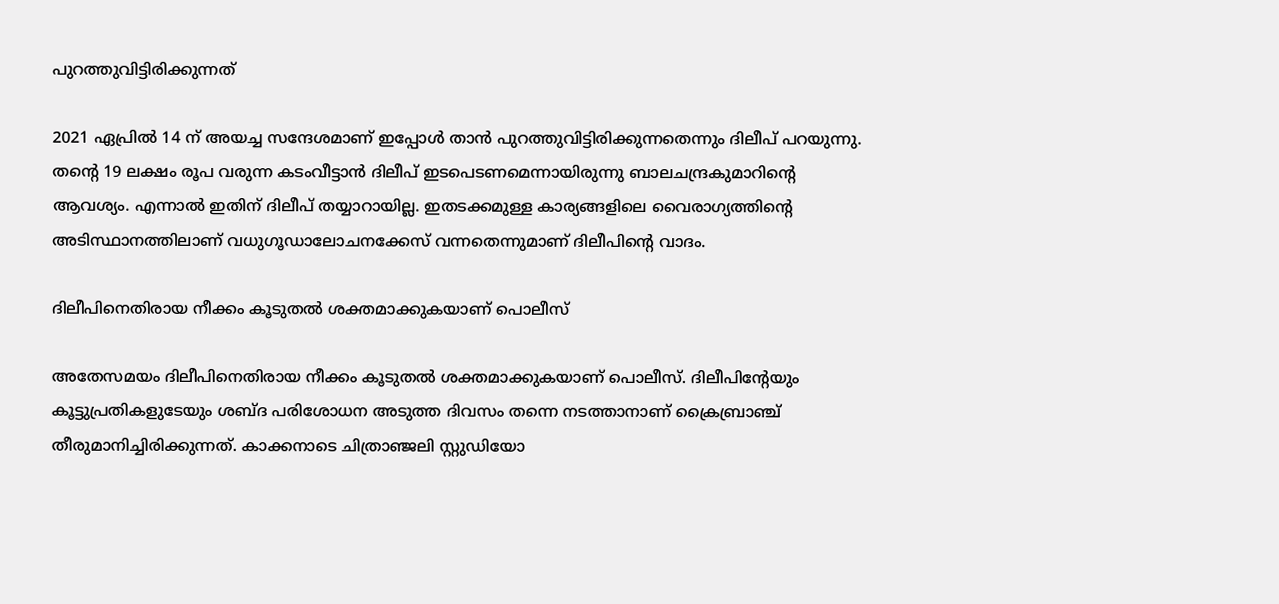പുറത്തുവിട്ടിരിക്കുന്നത്

2021 ഏപ്രിൽ 14 ന് അയച്ച സന്ദേശമാണ് ഇപ്പോൾ താൻ പുറത്തുവിട്ടിരിക്കുന്നതെന്നും ദിലീപ് പറയുന്നു. തന്റെ 19 ലക്ഷം രൂപ വരുന്ന കടംവീട്ടാന്‍ ദിലീപ് ഇടപെടണമെന്നായിരുന്നു ബാലചന്ദ്രകുമാറിന്റെ ആവശ്യം. എന്നാല്‍ ഇതിന് ദിലീപ് തയ്യാറായില്ല. ഇതടക്കമുള്ള കാര്യങ്ങളിലെ വൈരാഗ്യത്തിന്റെ അടിസ്ഥാനത്തിലാണ് വധുഗൂഡാലോചനക്കേസ് വന്നതെന്നുമാണ് ദിലീപിന്റെ വാദം.

ദിലീപിനെതിരായ നീക്കം കൂടുതല്‍ ശക്തമാക്കുകയാണ് പൊലീസ്

അതേസമയം ദിലീപിനെതിരായ നീക്കം കൂടുതല്‍ ശക്തമാക്കുകയാണ് പൊലീസ്. ദിലീപിന്റേയും കൂട്ടുപ്രതികളുടേയും ശബ്ദ പരിശോധന അടുത്ത ദിവസം തന്നെ നടത്താനാണ് ക്രൈബ്രാഞ്ച് തീരുമാനിച്ചിരിക്കുന്നത്. കാക്കനാടെ ചിത്രാഞ്ജലി സ്റ്റുഡിയോ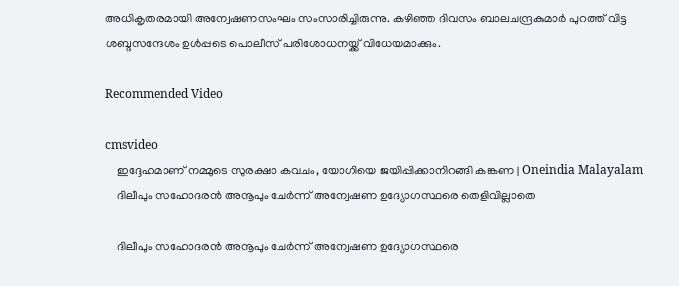അധികൃതരമായി അന്വേഷണസംഘം സംസാരിച്ചിരുന്നു. കഴിഞ്ഞ ദിവസം ബാലചന്ദ്രകുമാർ പുറത്ത് വിട്ട ശബ്ദസന്ദേശം ഉള്‍പ്പടെ പൊലീസ് പരിശോധനയ്ക്ക് വിധേയമാക്കും.

Recommended Video

cmsvideo
    ഇദ്ദേഹമാണ് നമ്മുടെ സുരക്ഷാ കവചം, യോഗിയെ ജയിപ്പിക്കാനിറങ്ങി കങ്കണ | Oneindia Malayalam
    ദിലീപും സഹോദരൻ അനൂപും ചേര്‍ന്ന് അന്വേഷണ ഉദ്യോഗസ്ഥരെ തെളിവില്ലാതെ

    ദിലീപും സഹോദരൻ അനൂപും ചേര്‍ന്ന് അന്വേഷണ ഉദ്യോഗസ്ഥരെ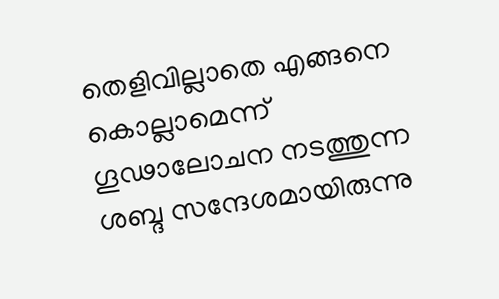തെളിവില്ലാതെ എങ്ങനെ കൊല്ലാമെന്ന് ഗൂഢാലോചന നടത്തുന്ന ശബ്ദ സന്ദേശമായിരുന്നു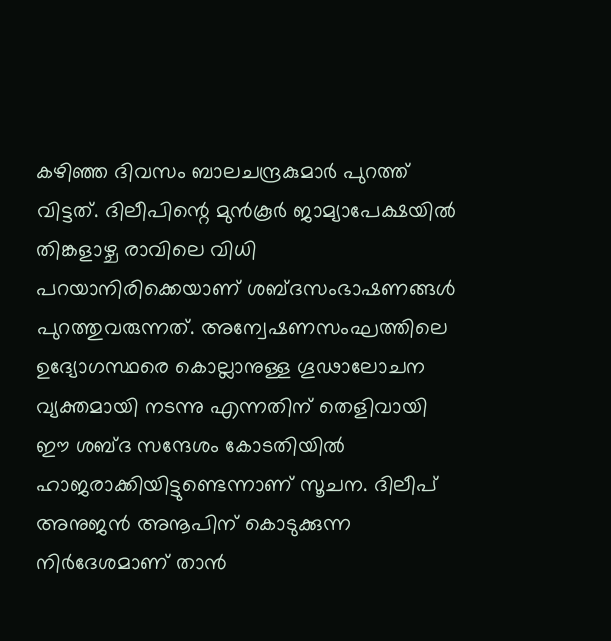കഴിഞ്ഞ ദിവസം ബാലചന്ദ്രകുമാർ പുറത്ത് വിട്ടത്. ദിലീപിന്റെ മുന്‍കൂര്‍ ജാമ്യാപേക്ഷയില്‍ തിങ്കളാഴ്ച രാവിലെ വിധി പറയാനിരിക്കെയാണ് ശബ്ദസംഭാഷണങ്ങള്‍ പുറത്തുവരുന്നത്. അന്വേഷണസംഘത്തിലെ ഉദ്യോഗസ്ഥരെ കൊല്ലാനുള്ള ഗൂഢാലോചന വ്യക്തമായി നടന്നു എന്നതിന് തെളിവായി ഈ ശബ്ദ സന്ദേശം കോടതിയില്‍ ഹാജരാക്കിയിട്ടുണ്ടെന്നാണ് സൂചന. ദിലീപ് അനുജന്‍ അനൂപിന് കൊടുക്കുന്ന നിര്‍ദേശമാണ് താൻ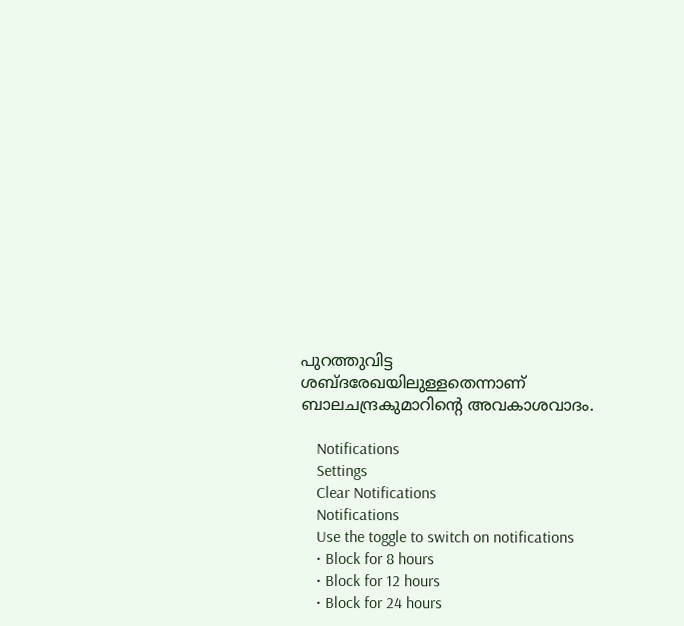പുറത്തുവിട്ട ശബ്ദരേഖയിലുള്ളതെന്നാണ് ബാലചന്ദ്രകുമാറിന്റെ അവകാശവാദം.

    Notifications
    Settings
    Clear Notifications
    Notifications
    Use the toggle to switch on notifications
    • Block for 8 hours
    • Block for 12 hours
    • Block for 24 hours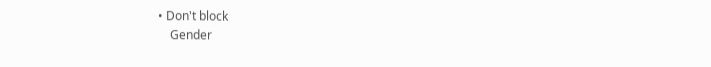• Don't block
    Gender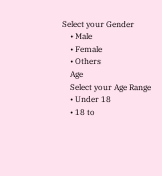Select your Gender
    • Male
    • Female
    • Others
    Age
    Select your Age Range
    • Under 18
    • 18 to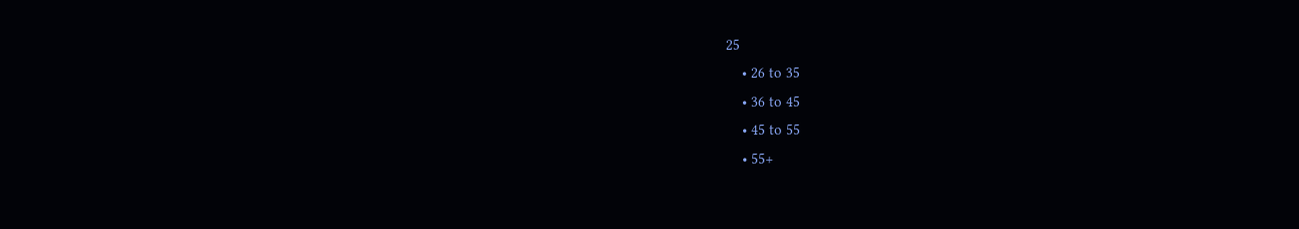25
    • 26 to 35
    • 36 to 45
    • 45 to 55
    • 55+